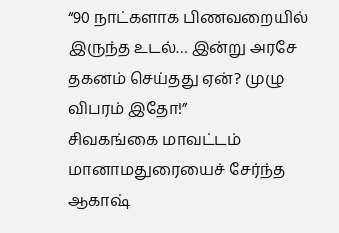“90 நாட்களாக பிணவறையில் இருந்த உடல்… இன்று அரசே தகனம் செய்தது ஏன்? முழு விபரம் இதோ!”
சிவகங்கை மாவட்டம் மானாமதுரையைச் சேர்ந்த ஆகாஷ்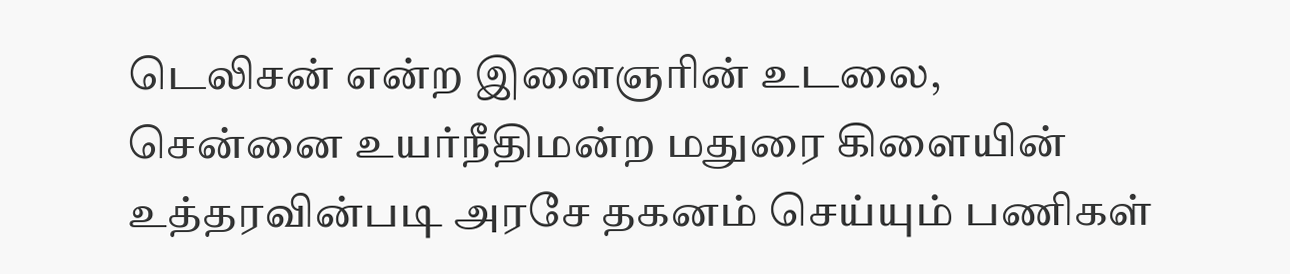டெலிசன் என்ற இளைஞரின் உடலை, சென்னை உயர்நீதிமன்ற மதுரை கிளையின் உத்தரவின்படி அரசே தகனம் செய்யும் பணிகள்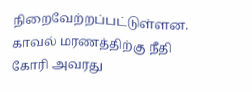நிறைவேற்றப்பட்டுள்ளன. காவல் மரணத்திற்கு நீதி கோரி அவரது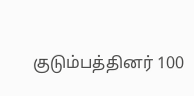குடும்பத்தினர் 100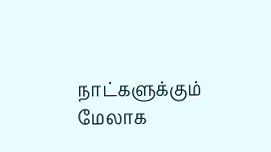நாட்களுக்கும் மேலாக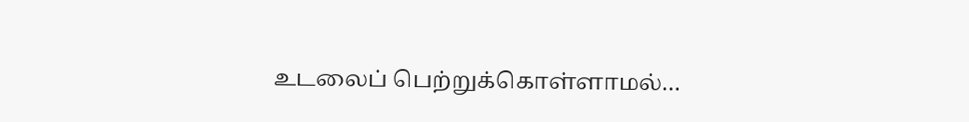உடலைப் பெற்றுக்கொள்ளாமல்…